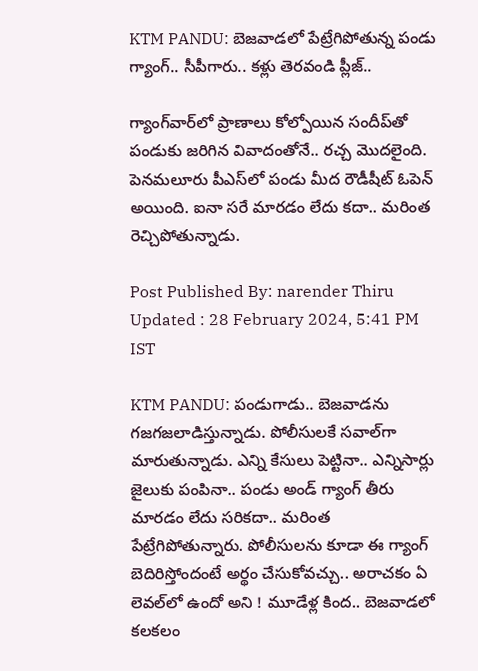KTM PANDU: బెజవాడలో పేట్రేగిపోతున్న పండు గ్యాంగ్‌.. సీపీగారు.. కళ్లు తెరవండి ప్లీజ్‌..

గ్యాంగ్‌వార్‌లో ప్రాణాలు కోల్పోయిన సందీప్‌తో పండుకు జరిగిన వివాదంతోనే.. రచ్చ మొదలైంది. పెనమలూరు పీఎస్‌లో పండు మీద రౌడీషీట్ ఓపెన్ అయింది. ఐనా సరే మారడం లేదు కదా.. మరింత రెచ్చిపోతున్నాడు.

Post Published By: narender Thiru
Updated : 28 February 2024, 5:41 PM IST

KTM PANDU: పండుగాడు.. బెజవాడను గజగజలాడిస్తున్నాడు. పోలీసులకే సవాల్‌గా మారుతున్నాడు. ఎన్ని కేసులు పెట్టినా.. ఎన్నిసార్లు జైలుకు పంపినా.. పండు అండ్ గ్యాంగ్‌ తీరు మారడం లేదు సరికదా.. మరింత పేట్రేగిపోతున్నారు. పోలీసులను కూడా ఈ గ్యాంగ్ బెదిరిస్తోందంటే అర్థం చేసుకోవచ్చు.. అరాచకం ఏ లెవల్‌లో ఉందో అని ! మూడేళ్ల కింద.. బెజవాడలో కలకలం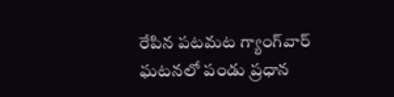రేపిన పటమట గ్యాంగ్‌వార్ ఘటనలో పండు ప్రధాన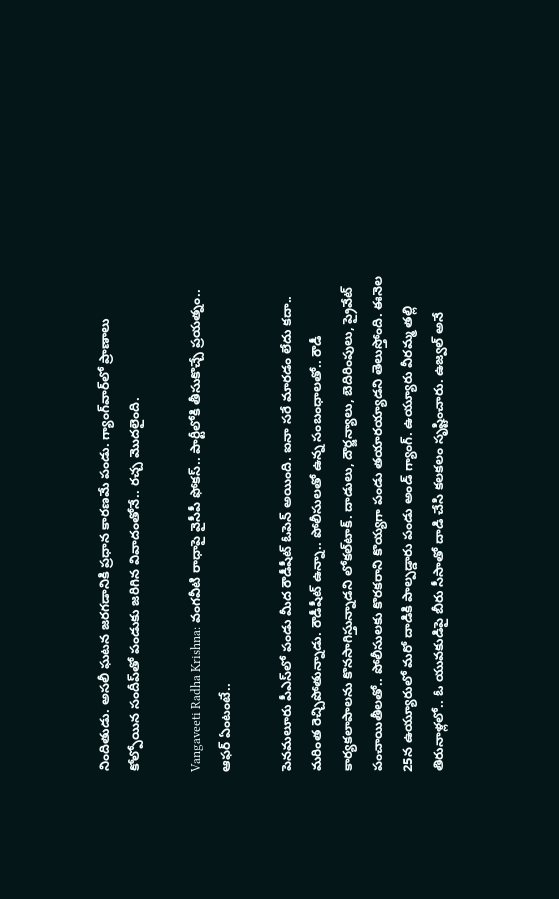నిందితుడు. అసలీ ఘటన జరగడానికి ప్రధాన కారణమే పండు. గ్యాంగ్‌వార్‌లో ప్రాణాలు కోల్పోయిన సందీప్‌తో పండుకు జరిగిన వివాదంతోనే.. రచ్చ మొదలైంది.

Vangaveeti Radha Krishna: వంగవీటి రాధాపై వైసీపీ ఫోకస్‌.. పార్టీలోకి తీసుకొచ్చే ప్రయత్నం.. ఆఫర్ ఏంటంటే..

పెనమలూరు పీఎస్‌లో పండు మీద రౌడీషీట్ ఓపెన్ అయింది. ఐనా సరే మారడం లేదు కదా.. మరింత రెచ్చిపోతున్నాడు. రౌడీషీట్ ఉన్నా.. పోలీసులతో ఉన్న సంబంధాలతో.. రౌడీ కార్యకలాపాలను కొనసాగిస్తున్నాడని లోకల్‌టాక్‌. దాడులు, దౌర్జన్యాలు, బెదిరింపులు, ప్రైవేట్ పంచాయితీలతో.. పోలీసులకు కొరకరాని కొయ్యగా పండు తయారయ్యాడని తెలుస్తోంది. ఈనెల 25న ఉయ్యూరులో మరో దాడికి పాల్పడ్డారు పండు అండ్ గ్యాంగ్‌. ఉయ్యూరు వీరమ్మ తల్లి తిరునాళ్లలో.. ఓ యువకుడిపై బీరు సీసాతో దాడి చేసి కలకలం సృష్టించారు. ఉజ్వల్ అనే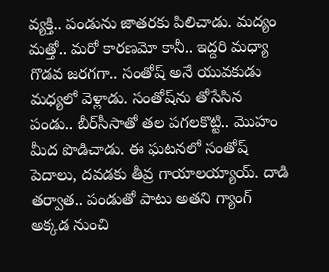వ్యక్తి.. పండును జాతరకు పిలిచాడు. మద్యం మత్తో.. మరో కారణమో కానీ.. ఇద్దరి మధ్యా గొడవ జరగగా.. సంతోష్ అనే యువకుడు మధ్యలో వెళ్లాడు. సంతోష్‌ను తోసేసిన పండు.. బీర్‌సీసాతో తల పగలకొట్టి.. మొహం మీద పొడిచాడు. ఈ ఘటనలో సంతోష్ పెదాలు, దవడకు తీవ్ర గాయాలయ్యాయ్. దాడి తర్వాత.. పండుతో పాటు అతని గ్యాంగ్‌ అక్కడ నుంచి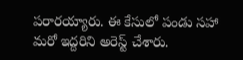పరారయ్యారు. ఈ కేసులో పండు సహా మరో ఇద్దరిని అరెస్ట్ చేశారు.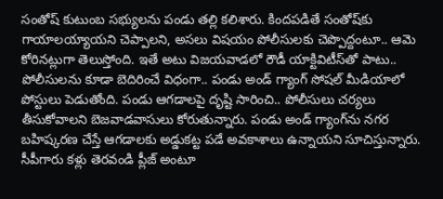సంతోష్ కుటుంబ సభ్యులను పండు తల్లి కలిశారు. కిందపడితే సంతోష్‌కు గాయాలయ్యాయని చెప్పాలని, అసలు విషయం పోలీసులకు చెప్పొద్దంటూ.. ఆమె కోరినట్లుగా తెలుస్తోంది. ఇతే అటు విజయవాడలో రౌడీ యాక్టివిటీస్‌తో పాటు.. పోలీసులను కూడా బెదిరించే విధంగా.. పండు అండ్ గ్యాంగ్ సోషల్ మీడియాలో పోస్టులు పెడుతోంది. పండు ఆగడాలపై దృష్టి సారించి.. పోలీసులు చర్యలు తీసుకోవాలని బెజవాడవాసులు కోరుతున్నారు. పండు అండ్ గ్యాంగ్‌ను నగర బహిష్కరణ చేస్తే ఆగడాలకు అడ్డుకట్ట పడే అవకాశాలు ఉన్నాయని సూచిస్తున్నారు. సీపీగారు కళ్లు తెరవండి ప్లీజ్ అంటూ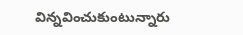విన్నవించుకుంటున్నారు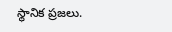స్థానిక ప్రజలు.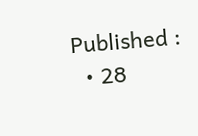Published :
  • 28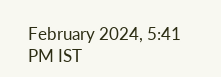February 2024, 5:41 PM IST